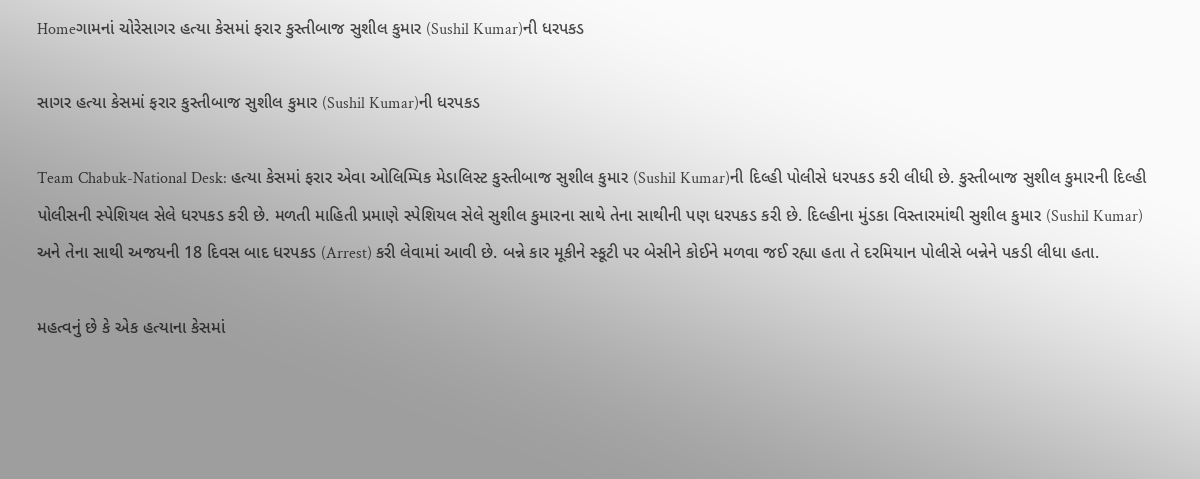Homeગામનાં ચોરેસાગર હત્યા કેસમાં ફરાર કુસ્તીબાજ સુશીલ કુમાર (Sushil Kumar)ની ધરપકડ

સાગર હત્યા કેસમાં ફરાર કુસ્તીબાજ સુશીલ કુમાર (Sushil Kumar)ની ધરપકડ

Team Chabuk-National Desk: હત્યા કેસમાં ફરાર એવા ઓલિમ્પિક મેડાલિસ્ટ કુસ્તીબાજ સુશીલ કુમાર (Sushil Kumar)ની દિલ્હી પોલીસે ધરપકડ કરી લીધી છે. કુસ્તીબાજ સુશીલ કુમારની દિલ્હી પોલીસની સ્પેશિયલ સેલે ધરપકડ કરી છે. મળતી માહિતી પ્રમાણે સ્પેશિયલ સેલે સુશીલ કુમારના સાથે તેના સાથીની પણ ધરપકડ કરી છે. દિલ્હીના મુંડકા વિસ્તારમાંથી સુશીલ કુમાર (Sushil Kumar) અને તેના સાથી અજયની 18 દિવસ બાદ ધરપકડ (Arrest) કરી લેવામાં આવી છે. બન્ને કાર મૂકીને સ્કૂટી પર બેસીને કોઈને મળવા જઈ રહ્યા હતા તે દરમિયાન પોલીસે બન્નેને પકડી લીધા હતા.

મહત્વનું છે કે એક હત્યાના કેસમાં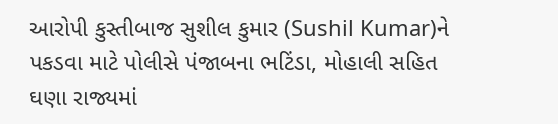આરોપી કુસ્તીબાજ સુશીલ કુમાર (Sushil Kumar)ને પકડવા માટે પોલીસે પંજાબના ભટિંડા, મોહાલી સહિત ઘણા રાજ્યમાં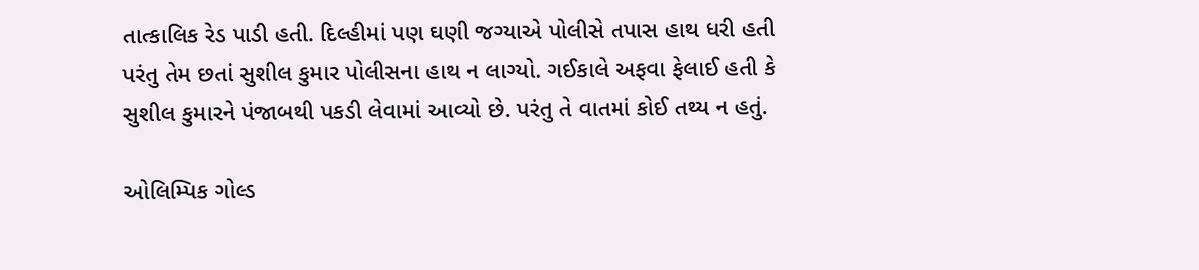તાત્કાલિક રેડ પાડી હતી. દિલ્હીમાં પણ ઘણી જગ્યાએ પોલીસે તપાસ હાથ ધરી હતી પરંતુ તેમ છતાં સુશીલ કુમાર પોલીસના હાથ ન લાગ્યો. ગઈકાલે અફવા ફેલાઈ હતી કે સુશીલ કુમારને પંજાબથી પકડી લેવામાં આવ્યો છે. પરંતુ તે વાતમાં કોઈ તથ્ય ન હતું.

ઓલિમ્પિક ગોલ્ડ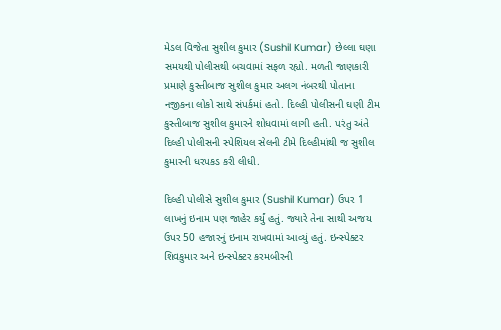મેડલ વિજેતા સુશીલ કુમાર (Sushil Kumar) છેલ્લા ઘણા સમયથી પોલીસથી બચવામાં સફળ રહ્યો. મળતી જાણકારી પ્રમાણે કુસ્તીબાજ સુશીલ કુમાર અલગ નંબરથી પોતાના નજીકના લોકો સાથે સંપર્કમાં હતો. દિલ્હી પોલીસની ઘણી ટીમ કુસ્તીબાજ સુશીલ કુમારને શોધવામાં લાગી હતી. પરંતુ અંતે દિલ્હી પોલીસની સ્પેશિયલ સેલની ટીમે દિલ્હીમાંથી જ સુશીલ કુમારની ધરપકડ કરી લીધી.

દિલ્હી પોલીસે સુશીલ કુમાર (Sushil Kumar) ઉપર 1 લાખનું ઇનામ પણ જાહેર કર્યું હતું. જ્યારે તેના સાથી અજય ઉપર 50 હજારનું ઇનામ રાખવામાં આવ્યું હતું. ઇન્સ્પેક્ટર શિવકુમાર અને ઇન્સ્પેક્ટર કરમબીરની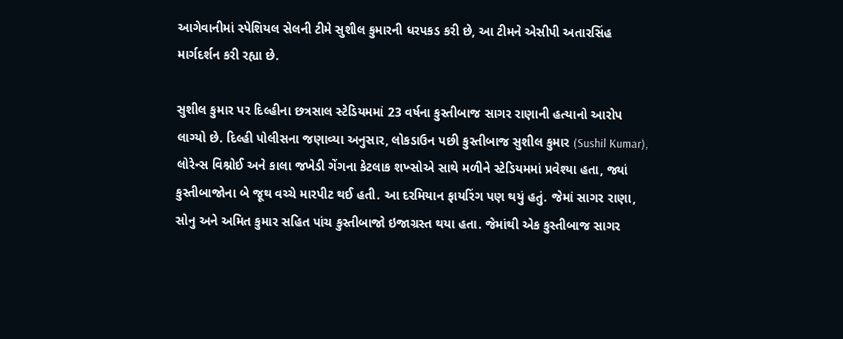આગેવાનીમાં સ્પેશિયલ સેલની ટીમે સુશીલ કુમારની ધરપકડ કરી છે, આ ટીમને એસીપી અતારસિંહ માર્ગદર્શન કરી રહ્યા છે.

સુશીલ કુમાર પર દિલ્હીના છત્રસાલ સ્ટેડિયમમાં 23 વર્ષના કુસ્તીબાજ સાગર રાણાની હત્યાનો આરોપ લાગ્યો છે. દિલ્હી પોલીસના જણાવ્યા અનુસાર, લોકડાઉન પછી કુસ્તીબાજ સુશીલ કુમાર (Sushil Kumar), લોરેન્સ વિશ્નોઈ અને કાલા જખેડી ગેંગના કેટલાક શખ્સોએ સાથે મળીને સ્ટેડિયમમાં પ્રવેશ્યા હતા, જ્યાં કુસ્તીબાજોના બે જૂથ વચ્ચે મારપીટ થઈ હતી. આ દરમિયાન ફાયરિંગ પણ થયું હતું. જેમાં સાગર રાણા, સોનુ અને અમિત કુમાર સહિત પાંચ કુસ્તીબાજો ઇજાગ્રસ્ત થયા હતા. જેમાંથી એક કુસ્તીબાજ સાગર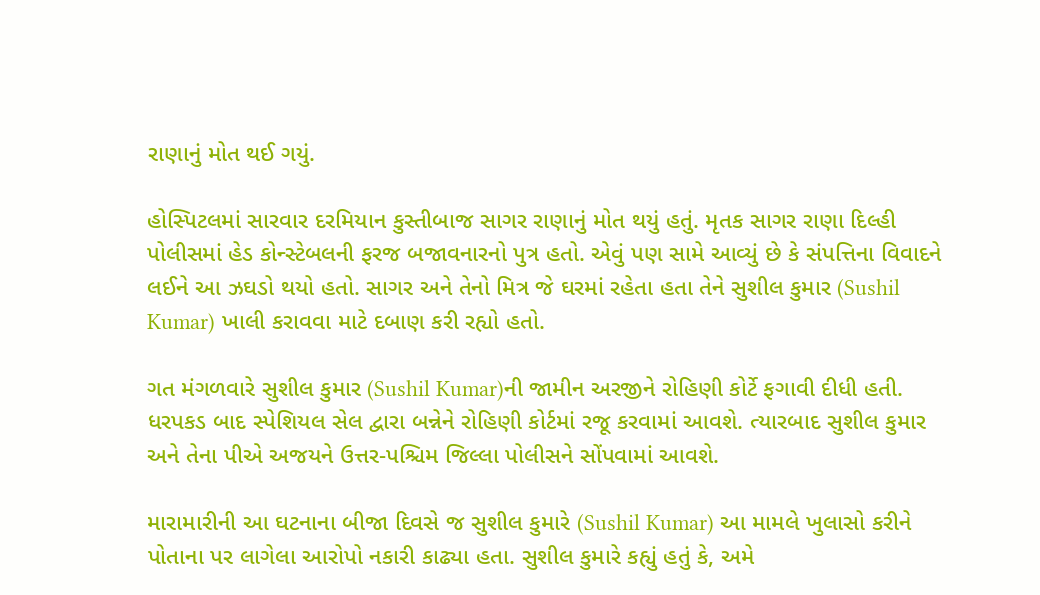રાણાનું મોત થઈ ગયું.

હોસ્પિટલમાં સારવાર દરમિયાન કુસ્તીબાજ સાગર રાણાનું મોત થયું હતું. મૃતક સાગર રાણા દિલ્હી પોલીસમાં હેડ કોન્સ્ટેબલની ફરજ બજાવનારનો પુત્ર હતો. એવું પણ સામે આવ્યું છે કે સંપત્તિના વિવાદને લઈને આ ઝઘડો થયો હતો. સાગર અને તેનો મિત્ર જે ઘરમાં રહેતા હતા તેને સુશીલ કુમાર (Sushil Kumar) ખાલી કરાવવા માટે દબાણ કરી રહ્યો હતો.

ગત મંગળવારે સુશીલ કુમાર (Sushil Kumar)ની જામીન અરજીને રોહિણી કોર્ટે ફગાવી દીધી હતી. ધરપકડ બાદ સ્પેશિયલ સેલ દ્વારા બન્નેને રોહિણી કોર્ટમાં રજૂ કરવામાં આવશે. ત્યારબાદ સુશીલ કુમાર અને તેના પીએ અજયને ઉત્તર-પશ્ચિમ જિલ્લા પોલીસને સોંપવામાં આવશે.

મારામારીની આ ઘટનાના બીજા દિવસે જ સુશીલ કુમારે (Sushil Kumar) આ મામલે ખુલાસો કરીને પોતાના પર લાગેલા આરોપો નકારી કાઢ્યા હતા. સુશીલ કુમારે કહ્યું હતું કે, અમે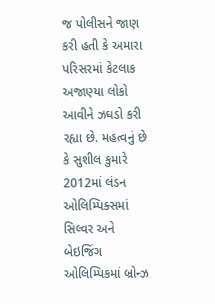જ પોલીસને જાણ કરી હતી કે અમારા પરિસરમાં કેટલાક અજાણ્યા લોકો આવીને ઝઘડો કરી રહ્યા છે. મહત્વનું છે કે સુશીલ કુમારે 2012માં લંડન ઓલિમ્પિક્સમાં સિલ્વર અને બેઇજિંગ ઓલિમ્પિકમાં બ્રોન્ઝ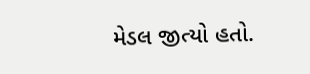મેડલ જીત્યો હતો.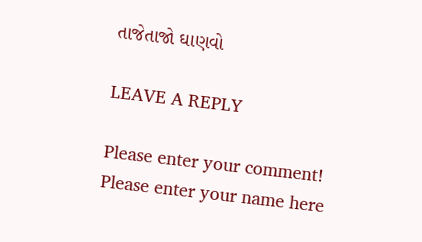તાજેતાજો ઘાણવો

LEAVE A REPLY

Please enter your comment!
Please enter your name here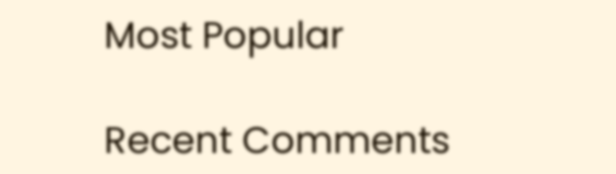Most Popular

Recent Comments